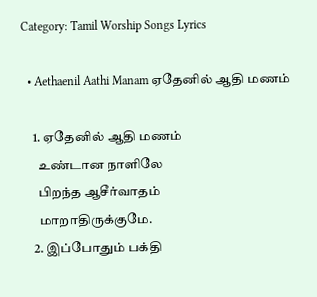Category: Tamil Worship Songs Lyrics

  • Aethaenil Aathi Manam ஏதேனில் ஆதி மணம்

    1. ஏதேனில் ஆதி மணம்
      உண்டான நாளிலே
      பிறந்த ஆசீர்வாதம்
      மாறாதிருக்குமே.
    2. இப்போதும் பக்தி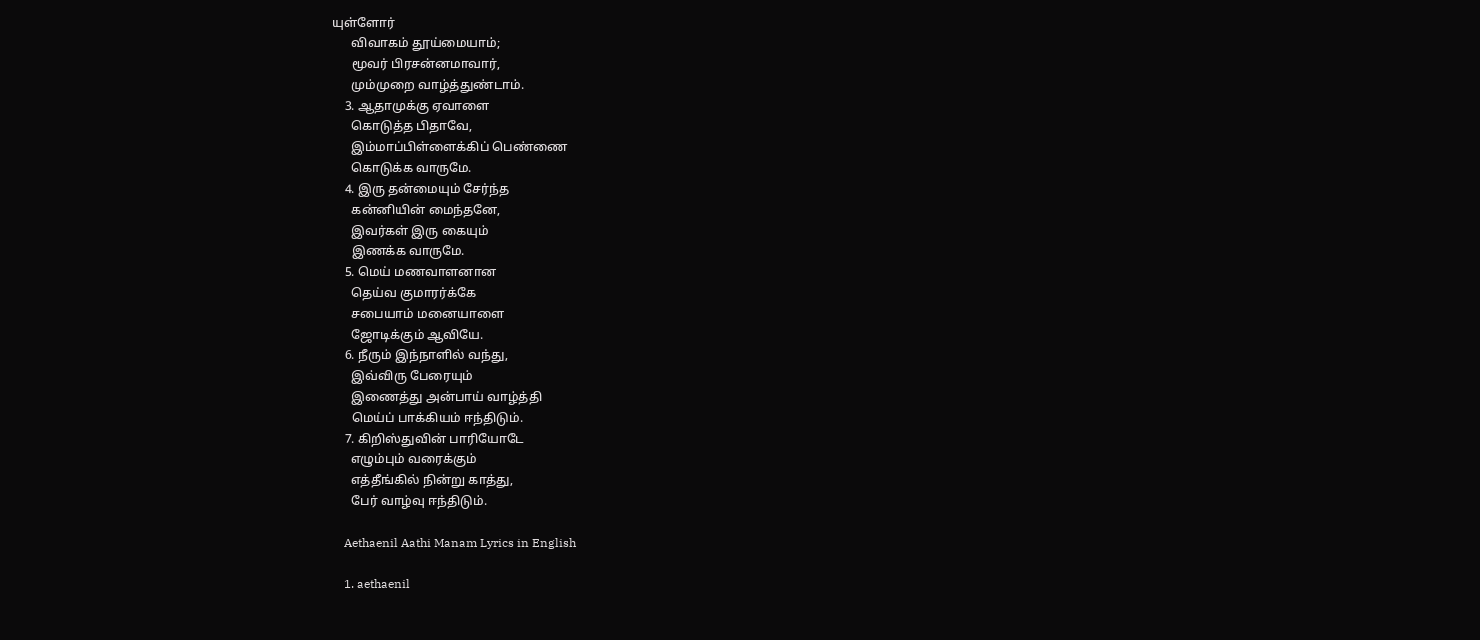யுள்ளோர்
      விவாகம் தூய்மையாம்;
      மூவர் பிரசன்னமாவார்,
      மும்முறை வாழ்த்துண்டாம்.
    3. ஆதாமுக்கு ஏவாளை
      கொடுத்த பிதாவே,
      இம்மாப்பிள்ளைக்கிப் பெண்ணை
      கொடுக்க வாருமே.
    4. இரு தன்மையும் சேர்ந்த
      கன்னியின் மைந்தனே,
      இவர்கள் இரு கையும்
      இணக்க வாருமே.
    5. மெய் மணவாளனான
      தெய்வ குமாரர்க்கே
      சபையாம் மனையாளை
      ஜோடிக்கும் ஆவியே.
    6. நீரும் இந்நாளில் வந்து,
      இவ்விரு பேரையும்
      இணைத்து அன்பாய் வாழ்த்தி
      மெய்ப் பாக்கியம் ஈந்திடும்.
    7. கிறிஸ்துவின் பாரியோடே
      எழும்பும் வரைக்கும்
      எத்தீங்கில் நின்று காத்து,
      பேர் வாழ்வு ஈந்திடும்.

    Aethaenil Aathi Manam Lyrics in English

    1. aethaenil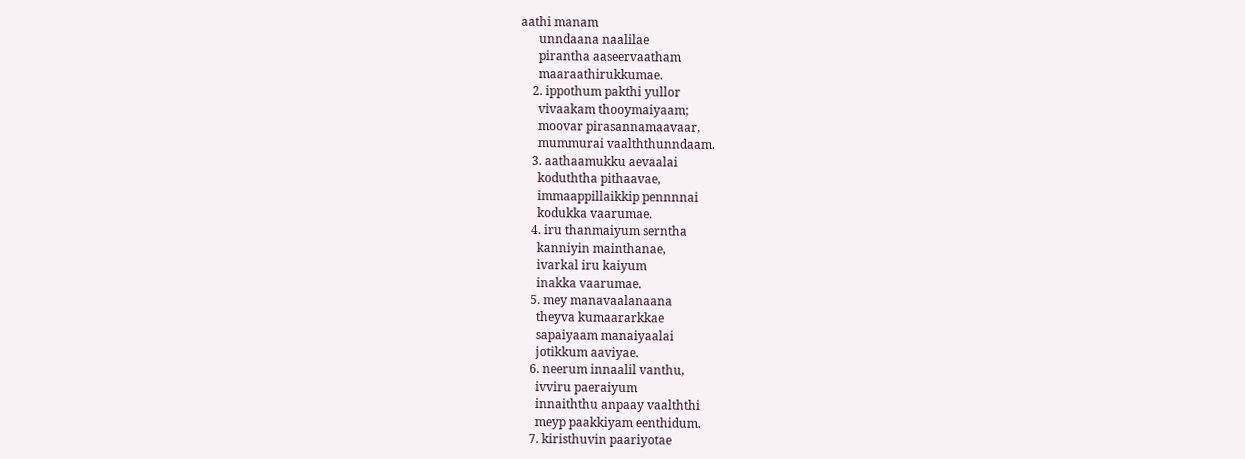aathi manam
      unndaana naalilae
      pirantha aaseervaatham
      maaraathirukkumae.
    2. ippothum pakthi yullor
      vivaakam thooymaiyaam;
      moovar pirasannamaavaar,
      mummurai vaalththunndaam.
    3. aathaamukku aevaalai
      koduththa pithaavae,
      immaappillaikkip pennnnai
      kodukka vaarumae.
    4. iru thanmaiyum serntha
      kanniyin mainthanae,
      ivarkal iru kaiyum
      inakka vaarumae.
    5. mey manavaalanaana
      theyva kumaararkkae
      sapaiyaam manaiyaalai
      jotikkum aaviyae.
    6. neerum innaalil vanthu,
      ivviru paeraiyum
      innaiththu anpaay vaalththi
      meyp paakkiyam eenthidum.
    7. kiristhuvin paariyotae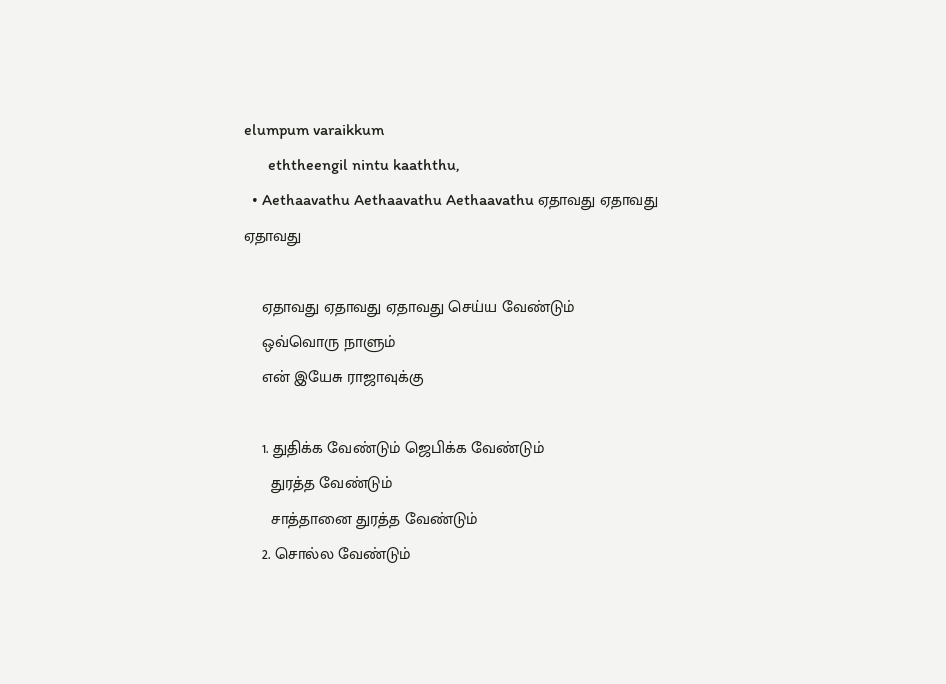elumpum varaikkum
      eththeengil nintu kaaththu,
  • Aethaavathu Aethaavathu Aethaavathu ஏதாவது ஏதாவது ஏதாவது

    ஏதாவது ஏதாவது ஏதாவது செய்ய வேண்டும்
    ஒவ்வொரு நாளும்
    என் இயேசு ராஜாவுக்கு

    1. துதிக்க வேண்டும் ஜெபிக்க வேண்டும்
      துரத்த வேண்டும்
      சாத்தானை துரத்த வேண்டும்
    2. சொல்ல வேண்டும்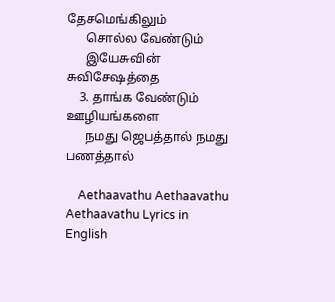தேசமெங்கிலும்
      சொல்ல வேண்டும்
      இயேசுவின் சுவிசேஷத்தை
    3. தாங்க வேண்டும் ஊழியங்களை
      நமது ஜெபத்தால் நமது பணத்தால்

    Aethaavathu Aethaavathu Aethaavathu Lyrics in English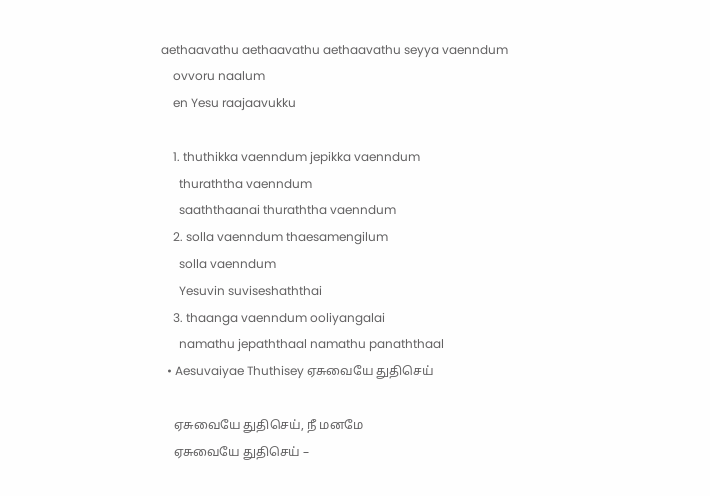aethaavathu aethaavathu aethaavathu seyya vaenndum
    ovvoru naalum
    en Yesu raajaavukku

    1. thuthikka vaenndum jepikka vaenndum
      thuraththa vaenndum
      saaththaanai thuraththa vaenndum
    2. solla vaenndum thaesamengilum
      solla vaenndum
      Yesuvin suviseshaththai
    3. thaanga vaenndum ooliyangalai
      namathu jepaththaal namathu panaththaal
  • Aesuvaiyae Thuthisey ஏசுவையே துதிசெய்

    ஏசுவையே துதிசெய், நீ மனமே
    ஏசுவையே துதிசெய் –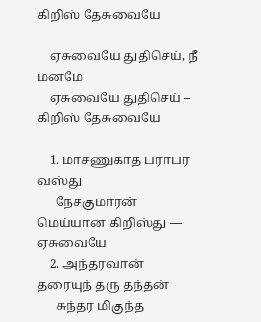கிறிஸ் தேசுவையே

    ஏசுவையே துதிசெய், நீ மனமே
    ஏசுவையே துதிசெய் – கிறிஸ் தேசுவையே

    1. மாசணுகாத பராபர வஸ்து
      நேசகுமாரன் மெய்யான கிறிஸ்து — ஏசுவையே
    2. அந்தரவான் தரையுந் தரு தந்தன்
      சுந்தர மிகுந்த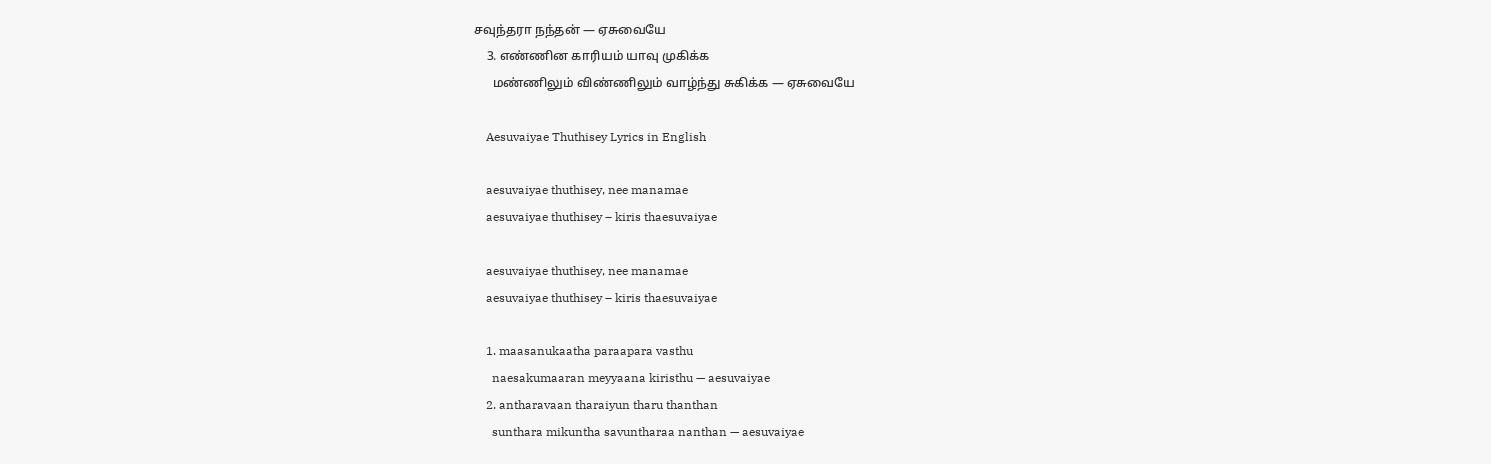சவுந்தரா நந்தன் — ஏசுவையே
    3. எண்ணின காரியம் யாவு முகிக்க
      மண்ணிலும் விண்ணிலும் வாழ்ந்து சுகிக்க — ஏசுவையே

    Aesuvaiyae Thuthisey Lyrics in English

    aesuvaiyae thuthisey, nee manamae
    aesuvaiyae thuthisey – kiris thaesuvaiyae

    aesuvaiyae thuthisey, nee manamae
    aesuvaiyae thuthisey – kiris thaesuvaiyae

    1. maasanukaatha paraapara vasthu
      naesakumaaran meyyaana kiristhu — aesuvaiyae
    2. antharavaan tharaiyun tharu thanthan
      sunthara mikuntha savuntharaa nanthan — aesuvaiyae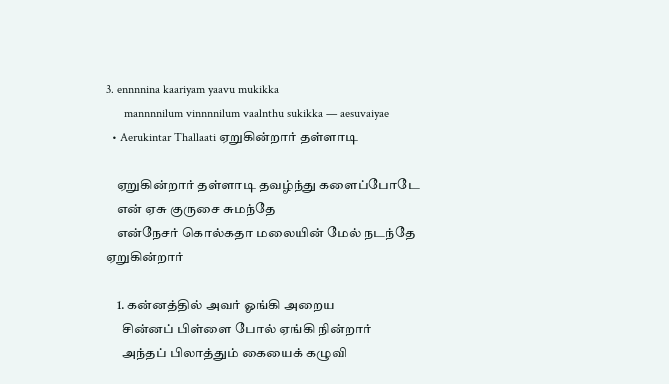3. ennnnina kaariyam yaavu mukikka
      mannnnilum vinnnnilum vaalnthu sukikka — aesuvaiyae
  • Aerukintar Thallaati ஏறுகின்றார் தள்ளாடி

    ஏறுகின்றார் தள்ளாடி தவழ்ந்து களைப்போடே
    என் ஏசு குருசை சுமந்தே
    என்நேசர் கொல்கதா மலையின் மேல் நடந்தே ஏறுகின்றார்

    1. கன்னத்தில் அவர் ஓங்கி அறைய
      சின்னப் பிள்ளை போல் ஏங்கி நின்றார்
      அந்தப் பிலாத்தும் கையைக் கழுவி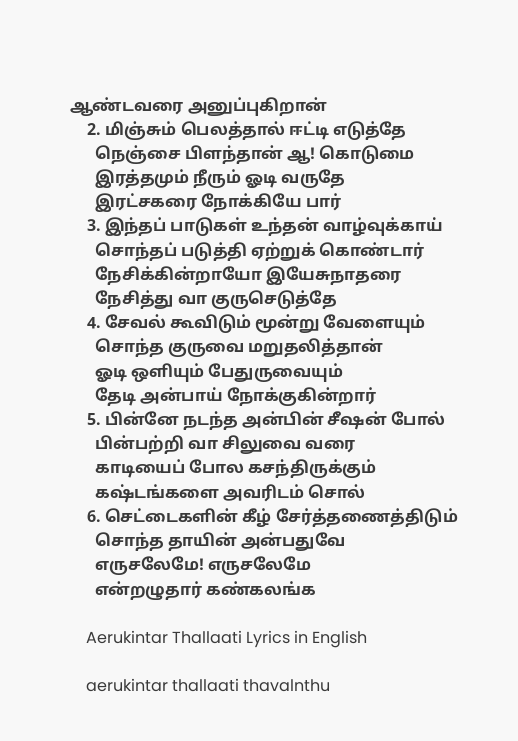ஆண்டவரை அனுப்புகிறான்
    2. மிஞ்சும் பெலத்தால் ஈட்டி எடுத்தே
      நெஞ்சை பிளந்தான் ஆ! கொடுமை
      இரத்தமும் நீரும் ஓடி வருதே
      இரட்சகரை நோக்கியே பார்
    3. இந்தப் பாடுகள் உந்தன் வாழ்வுக்காய்
      சொந்தப் படுத்தி ஏற்றுக் கொண்டார்
      நேசிக்கின்றாயோ இயேசுநாதரை
      நேசித்து வா குருசெடுத்தே
    4. சேவல் கூவிடும் மூன்று வேளையும்
      சொந்த குருவை மறுதலித்தான்
      ஓடி ஒளியும் பேதுருவையும்
      தேடி அன்பாய் நோக்குகின்றார்
    5. பின்னே நடந்த அன்பின் சீஷன் போல்
      பின்பற்றி வா சிலுவை வரை
      காடியைப் போல கசந்திருக்கும்
      கஷ்டங்களை அவரிடம் சொல்
    6. செட்டைகளின் கீழ் சேர்த்தணைத்திடும்
      சொந்த தாயின் அன்பதுவே
      எருசலேமே! எருசலேமே
      என்றழுதார் கண்கலங்க

    Aerukintar Thallaati Lyrics in English

    aerukintar thallaati thavalnthu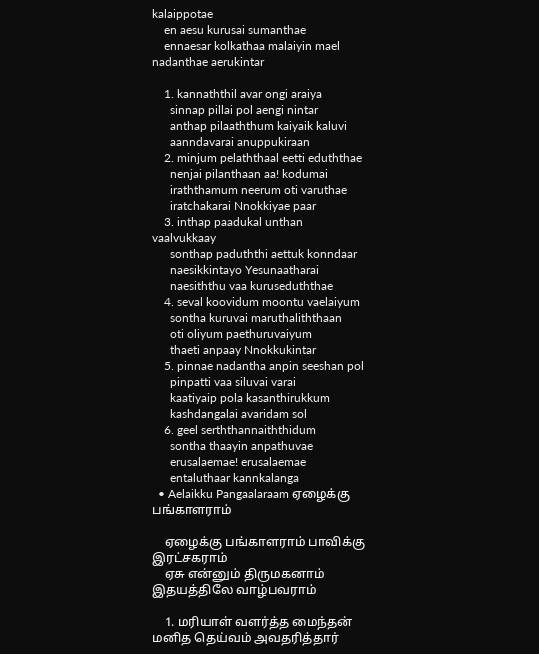kalaippotae
    en aesu kurusai sumanthae
    ennaesar kolkathaa malaiyin mael nadanthae aerukintar

    1. kannaththil avar ongi araiya
      sinnap pillai pol aengi nintar
      anthap pilaaththum kaiyaik kaluvi
      aanndavarai anuppukiraan
    2. minjum pelaththaal eetti eduththae
      nenjai pilanthaan aa! kodumai
      iraththamum neerum oti varuthae
      iratchakarai Nnokkiyae paar
    3. inthap paadukal unthan vaalvukkaay
      sonthap paduththi aettuk konndaar
      naesikkintayo Yesunaatharai
      naesiththu vaa kuruseduththae
    4. seval koovidum moontu vaelaiyum
      sontha kuruvai maruthaliththaan
      oti oliyum paethuruvaiyum
      thaeti anpaay Nnokkukintar
    5. pinnae nadantha anpin seeshan pol
      pinpatti vaa siluvai varai
      kaatiyaip pola kasanthirukkum
      kashdangalai avaridam sol
    6. geel serththannaiththidum
      sontha thaayin anpathuvae
      erusalaemae! erusalaemae
      entaluthaar kannkalanga
  • Aelaikku Pangaalaraam ஏழைக்கு பங்காளராம்

    ஏழைக்கு பங்காளராம் பாவிக்கு இரட்சகராம்
    ஏசு என்னும் திருமகனாம் இதயத்திலே வாழ்பவராம்

    1. மரியாள் வளர்த்த மைந்தன் மனித தெய்வம் அவதரித்தார்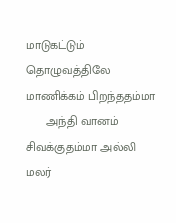மாடுகட்டும் தொழுவத்திலே மாணிக்கம் பிறந்ததம்மா
      அந்தி வானம் சிவக்குதம்மா அல்லி மலர்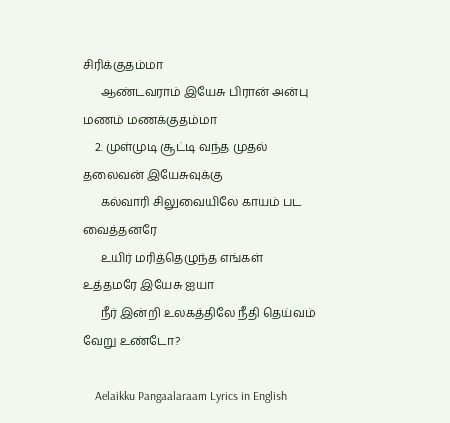சிரிக்குதம்மா
      ஆண்டவராம் இயேசு பிரான் அன்பு மணம் மணக்குதம்மா
    2. முள்முடி சூட்டி வந்த முதல் தலைவன் இயேசுவுக்கு
      கல்வாரி சிலுவையிலே காயம் பட வைத்தனரே
      உயிர் மரித்தெழுந்த எங்கள் உத்தமரே இயேசு ஐயா
      நீர் இன்றி உலகத்திலே நீதி தெய்வம் வேறு உண்டோ?

    Aelaikku Pangaalaraam Lyrics in English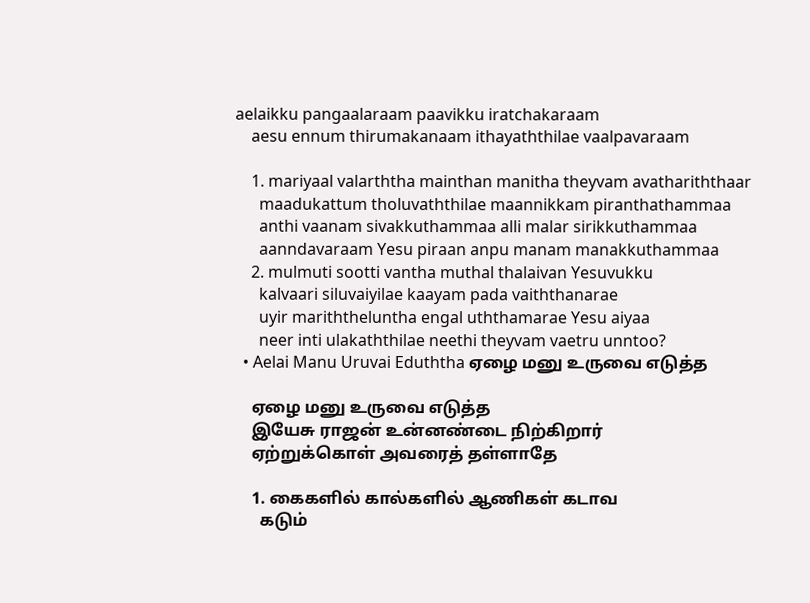aelaikku pangaalaraam paavikku iratchakaraam
    aesu ennum thirumakanaam ithayaththilae vaalpavaraam

    1. mariyaal valarththa mainthan manitha theyvam avathariththaar
      maadukattum tholuvaththilae maannikkam piranthathammaa
      anthi vaanam sivakkuthammaa alli malar sirikkuthammaa
      aanndavaraam Yesu piraan anpu manam manakkuthammaa
    2. mulmuti sootti vantha muthal thalaivan Yesuvukku
      kalvaari siluvaiyilae kaayam pada vaiththanarae
      uyir mariththeluntha engal uththamarae Yesu aiyaa
      neer inti ulakaththilae neethi theyvam vaetru unntoo?
  • Aelai Manu Uruvai Eduththa ஏழை மனு உருவை எடுத்த

    ஏழை மனு உருவை எடுத்த
    இயேசு ராஜன் உன்னண்டை நிற்கிறார்
    ஏற்றுக்கொள் அவரைத் தள்ளாதே

    1. கைகளில் கால்களில் ஆணிகள் கடாவ
      கடும்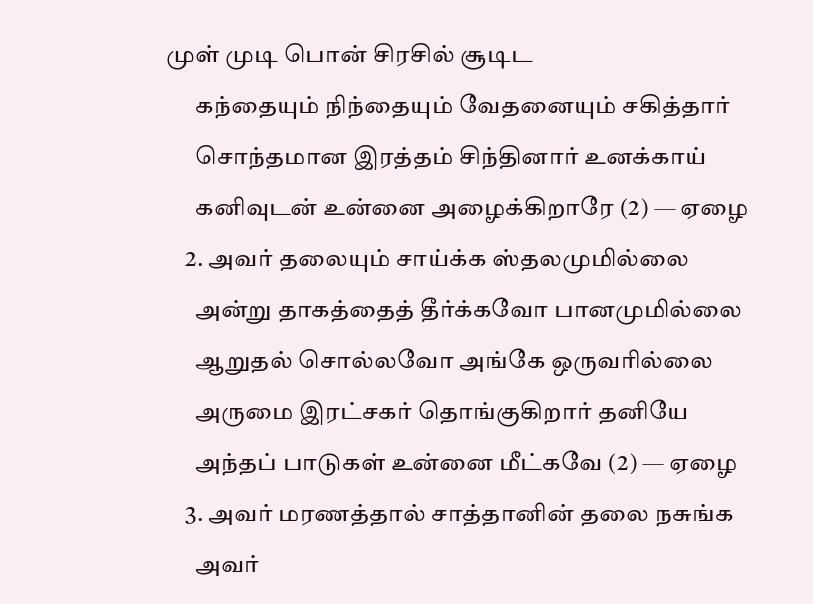முள் முடி பொன் சிரசில் சூடிட
      கந்தையும் நிந்தையும் வேதனையும் சகித்தார்
      சொந்தமான இரத்தம் சிந்தினார் உனக்காய்
      கனிவுடன் உன்னை அழைக்கிறாரே (2) — ஏழை
    2. அவர் தலையும் சாய்க்க ஸ்தலமுமில்லை
      அன்று தாகத்தைத் தீர்க்கவோ பானமுமில்லை
      ஆறுதல் சொல்லவோ அங்கே ஒருவரில்லை
      அருமை இரட்சகர் தொங்குகிறார் தனியே
      அந்தப் பாடுகள் உன்னை மீட்கவே (2) — ஏழை
    3. அவர் மரணத்தால் சாத்தானின் தலை நசுங்க
      அவர்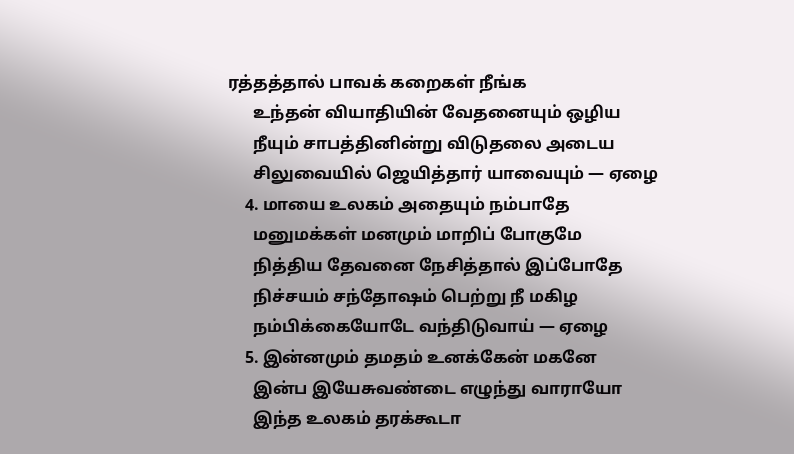ரத்தத்தால் பாவக் கறைகள் நீங்க
      உந்தன் வியாதியின் வேதனையும் ஒழிய
      நீயும் சாபத்தினின்று விடுதலை அடைய
      சிலுவையில் ஜெயித்தார் யாவையும் — ஏழை
    4. மாயை உலகம் அதையும் நம்பாதே
      மனுமக்கள் மனமும் மாறிப் போகுமே
      நித்திய தேவனை நேசித்தால் இப்போதே
      நிச்சயம் சந்தோஷம் பெற்று நீ மகிழ
      நம்பிக்கையோடே வந்திடுவாய் — ஏழை
    5. இன்னமும் தமதம் உனக்கேன் மகனே
      இன்ப இயேசுவண்டை எழுந்து வாராயோ
      இந்த உலகம் தரக்கூடா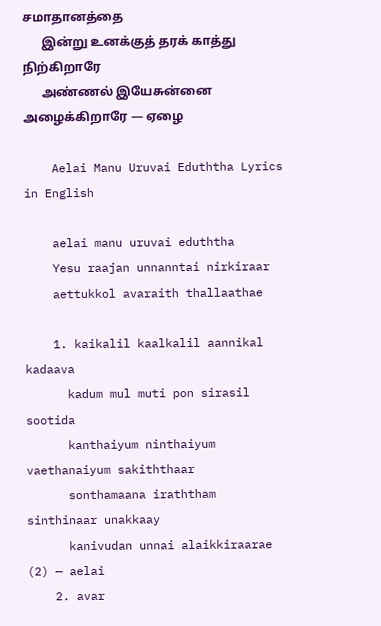சமாதானத்தை
      இன்று உனக்குத் தரக் காத்து நிற்கிறாரே
      அண்ணல் இயேசுன்னை அழைக்கிறாரே — ஏழை

    Aelai Manu Uruvai Eduththa Lyrics in English

    aelai manu uruvai eduththa
    Yesu raajan unnanntai nirkiraar
    aettukkol avaraith thallaathae

    1. kaikalil kaalkalil aannikal kadaava
      kadum mul muti pon sirasil sootida
      kanthaiyum ninthaiyum vaethanaiyum sakiththaar
      sonthamaana iraththam sinthinaar unakkaay
      kanivudan unnai alaikkiraarae (2) — aelai
    2. avar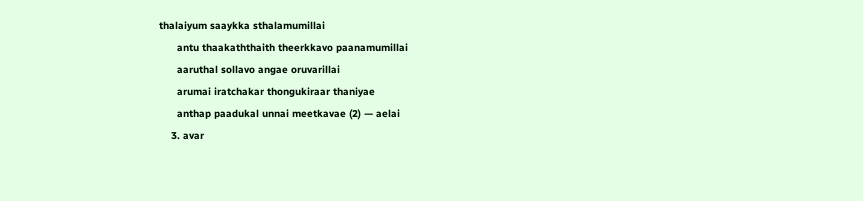thalaiyum saaykka sthalamumillai
      antu thaakaththaith theerkkavo paanamumillai
      aaruthal sollavo angae oruvarillai
      arumai iratchakar thongukiraar thaniyae
      anthap paadukal unnai meetkavae (2) — aelai
    3. avar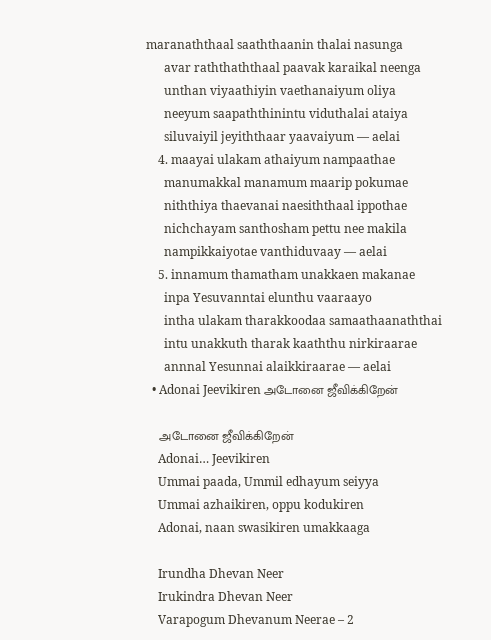maranaththaal saaththaanin thalai nasunga
      avar raththaththaal paavak karaikal neenga
      unthan viyaathiyin vaethanaiyum oliya
      neeyum saapaththinintu viduthalai ataiya
      siluvaiyil jeyiththaar yaavaiyum — aelai
    4. maayai ulakam athaiyum nampaathae
      manumakkal manamum maarip pokumae
      niththiya thaevanai naesiththaal ippothae
      nichchayam santhosham pettu nee makila
      nampikkaiyotae vanthiduvaay — aelai
    5. innamum thamatham unakkaen makanae
      inpa Yesuvanntai elunthu vaaraayo
      intha ulakam tharakkoodaa samaathaanaththai
      intu unakkuth tharak kaaththu nirkiraarae
      annnal Yesunnai alaikkiraarae — aelai
  • Adonai Jeevikiren அடோனை ஜீவிக்கிறேன்

    அடோனை ஜீவிக்கிறேன்
    Adonai… Jeevikiren
    Ummai paada, Ummil edhayum seiyya
    Ummai azhaikiren, oppu kodukiren
    Adonai, naan swasikiren umakkaaga

    Irundha Dhevan Neer
    Irukindra Dhevan Neer
    Varapogum Dhevanum Neerae – 2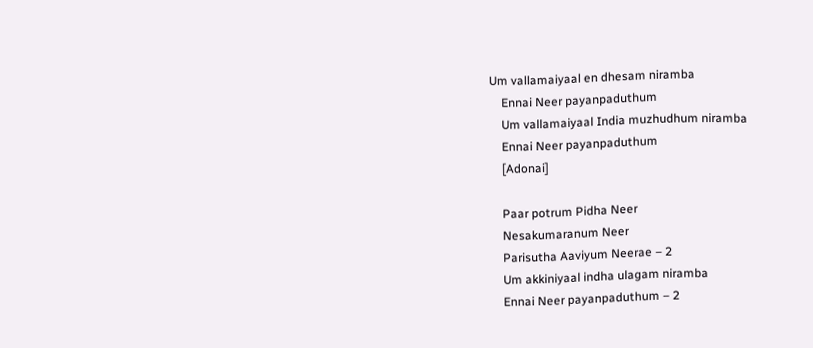Um vallamaiyaal en dhesam niramba
    Ennai Neer payanpaduthum
    Um vallamaiyaal India muzhudhum niramba
    Ennai Neer payanpaduthum
    [Adonai]

    Paar potrum Pidha Neer
    Nesakumaranum Neer
    Parisutha Aaviyum Neerae – 2
    Um akkiniyaal indha ulagam niramba
    Ennai Neer payanpaduthum – 2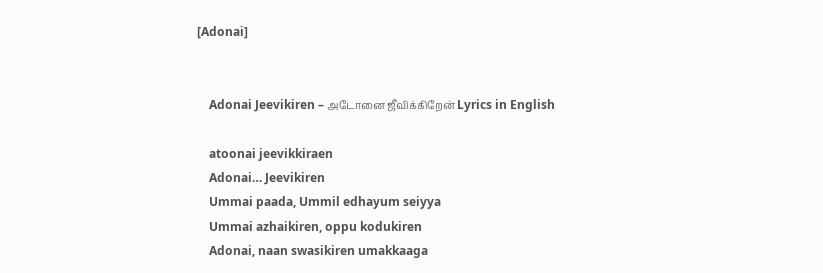[Adonai]


    Adonai Jeevikiren – அடோனை ஜீவிக்கிறேன் Lyrics in English

    atoonai jeevikkiraen
    Adonai… Jeevikiren
    Ummai paada, Ummil edhayum seiyya
    Ummai azhaikiren, oppu kodukiren
    Adonai, naan swasikiren umakkaaga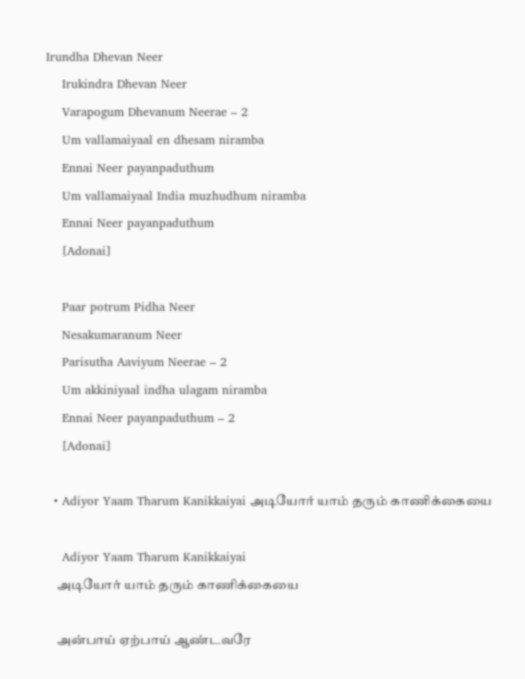Irundha Dhevan Neer
    Irukindra Dhevan Neer
    Varapogum Dhevanum Neerae – 2
    Um vallamaiyaal en dhesam niramba
    Ennai Neer payanpaduthum
    Um vallamaiyaal India muzhudhum niramba
    Ennai Neer payanpaduthum
    [Adonai]

    Paar potrum Pidha Neer
    Nesakumaranum Neer
    Parisutha Aaviyum Neerae – 2
    Um akkiniyaal indha ulagam niramba
    Ennai Neer payanpaduthum – 2
    [Adonai]

  • Adiyor Yaam Tharum Kanikkaiyai அடியோர் யாம் தரும் காணிக்கையை

    Adiyor Yaam Tharum Kanikkaiyai
    அடியோர் யாம் தரும் காணிக்கையை

    அன்பாய் ஏற்பாய் ஆண்டவரே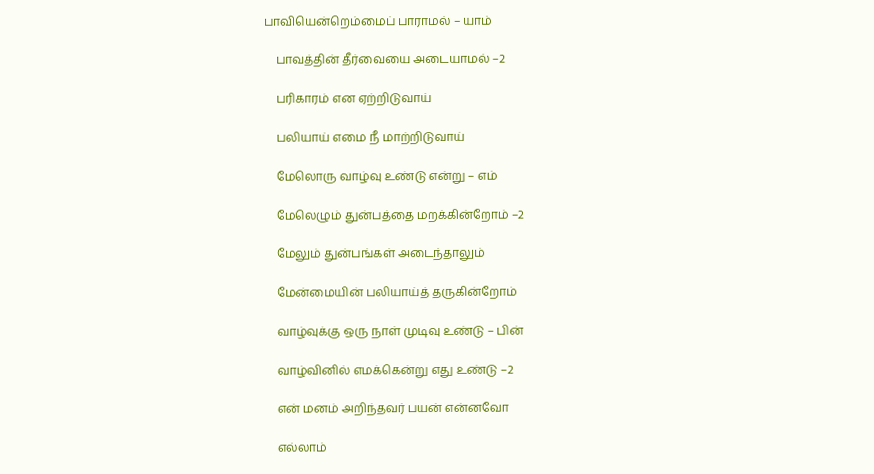பாவியென்றெம்மைப் பாராமல் – யாம்

    பாவத்தின் தீர்வையை அடையாமல் –2

    பரிகாரம் என ஏற்றிடுவாய்

    பலியாய் எமை நீ மாற்றிடுவாய்

    மேலொரு வாழ்வு உண்டு என்று – எம்

    மேலெழும் துன்பத்தை மறக்கின்றோம் –2

    மேலும் துன்பங்கள் அடைந்தாலும்

    மேன்மையின் பலியாய்த் தருகின்றோம்

    வாழ்வுக்கு ஒரு நாள் முடிவு உண்டு – பின்

    வாழ்வினில் எமக்கென்று எது உண்டு –2

    என் மனம் அறிந்தவர் பயன் என்னவோ

    எல்லாம்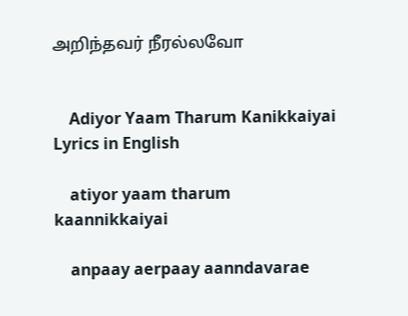அறிந்தவர் நீரல்லவோ


    Adiyor Yaam Tharum Kanikkaiyai Lyrics in English

    atiyor yaam tharum kaannikkaiyai

    anpaay aerpaay aanndavarae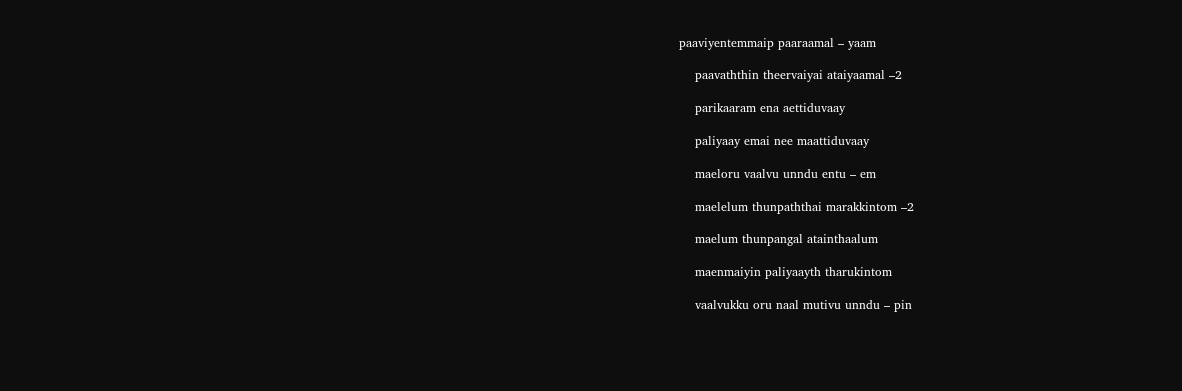paaviyentemmaip paaraamal – yaam

    paavaththin theervaiyai ataiyaamal –2

    parikaaram ena aettiduvaay

    paliyaay emai nee maattiduvaay

    maeloru vaalvu unndu entu – em

    maelelum thunpaththai marakkintom –2

    maelum thunpangal atainthaalum

    maenmaiyin paliyaayth tharukintom

    vaalvukku oru naal mutivu unndu – pin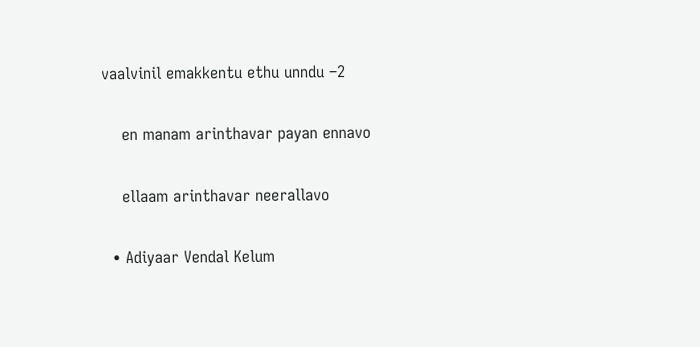vaalvinil emakkentu ethu unndu –2

    en manam arinthavar payan ennavo

    ellaam arinthavar neerallavo

  • Adiyaar Vendal Kelum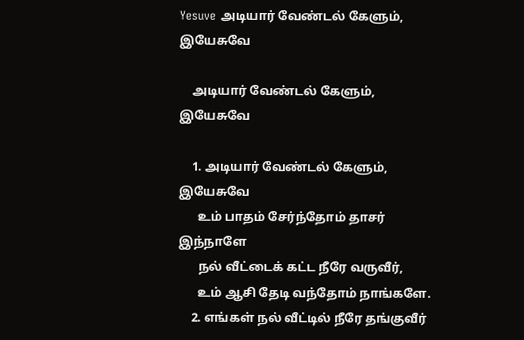Yesuve அடியார் வேண்டல் கேளும், இயேசுவே

    அடியார் வேண்டல் கேளும், இயேசுவே

    1. அடியார் வேண்டல் கேளும், இயேசுவே
      உம் பாதம் சேர்ந்தோம் தாசர் இந்நாளே
      நல் வீட்டைக் கட்ட நீரே வருவீர்,
      உம் ஆசி தேடி வந்தோம் நாங்களே.
    2. எங்கள் நல் வீட்டில் நீரே தங்குவீர்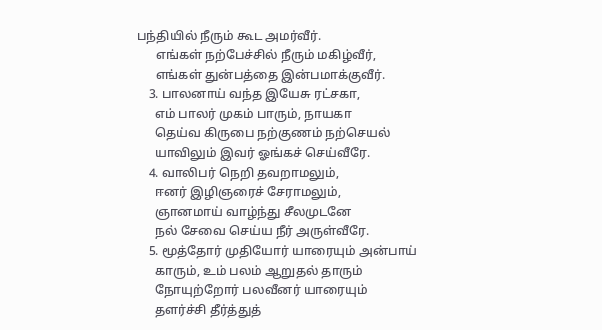பந்தியில் நீரும் கூட அமர்வீர்.
      எங்கள் நற்பேச்சில் நீரும் மகிழ்வீர்,
      எங்கள் துன்பத்தை இன்பமாக்குவீர்.
    3. பாலனாய் வந்த இயேசு ரட்சகா,
      எம் பாலர் முகம் பாரும், நாயகா
      தெய்வ கிருபை நற்குணம் நற்செயல்
      யாவிலும் இவர் ஓங்கச் செய்வீரே.
    4. வாலிபர் நெறி தவறாமலும்,
      ஈனர் இழிஞரைச் சேராமலும்,
      ஞானமாய் வாழ்ந்து சீலமுடனே
      நல் சேவை செய்ய நீர் அருள்வீரே.
    5. மூத்தோர் முதியோர் யாரையும் அன்பாய்
      காரும், உம் பலம் ஆறுதல் தாரும்
      நோயுற்றோர் பலவீனர் யாரையும்
      தளர்ச்சி தீர்த்துத்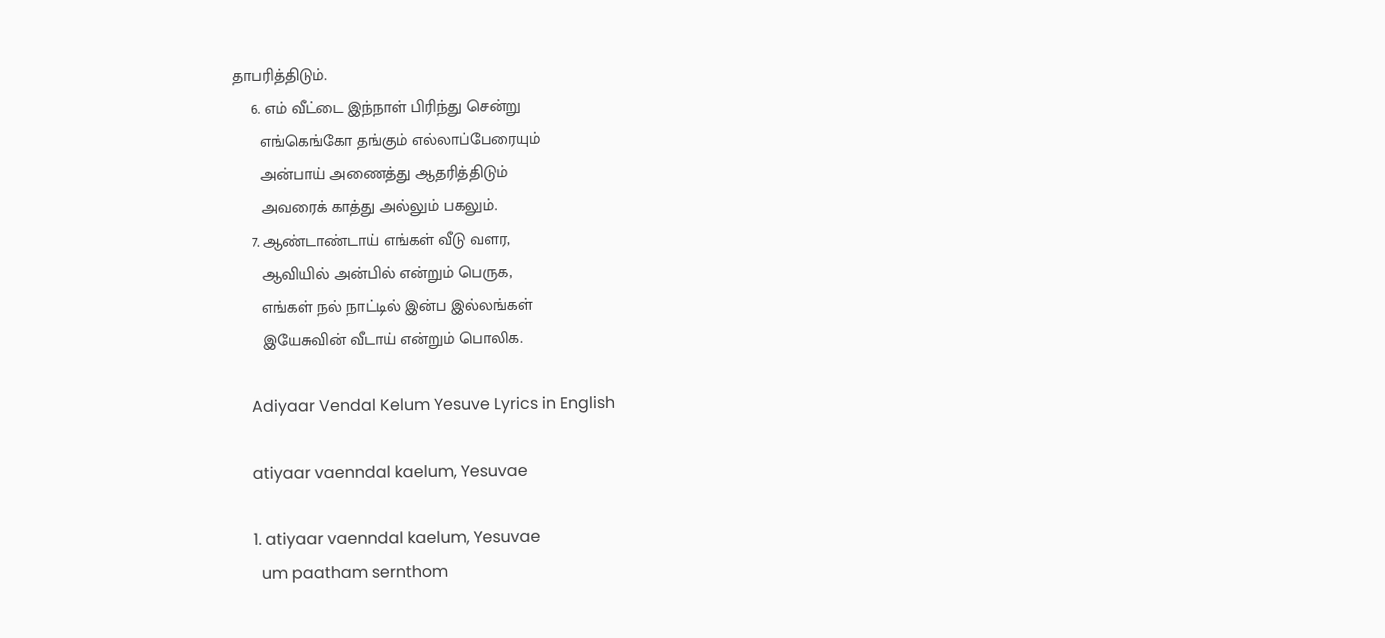தாபரித்திடும்.
    6. எம் வீட்டை இந்நாள் பிரிந்து சென்று
      எங்கெங்கோ தங்கும் எல்லாப்பேரையும்
      அன்பாய் அணைத்து ஆதரித்திடும்
      அவரைக் காத்து அல்லும் பகலும்.
    7. ஆண்டாண்டாய் எங்கள் வீடு வளர,
      ஆவியில் அன்பில் என்றும் பெருக,
      எங்கள் நல் நாட்டில் இன்ப இல்லங்கள்
      இயேசுவின் வீடாய் என்றும் பொலிக.

    Adiyaar Vendal Kelum Yesuve Lyrics in English

    atiyaar vaenndal kaelum, Yesuvae

    1. atiyaar vaenndal kaelum, Yesuvae
      um paatham sernthom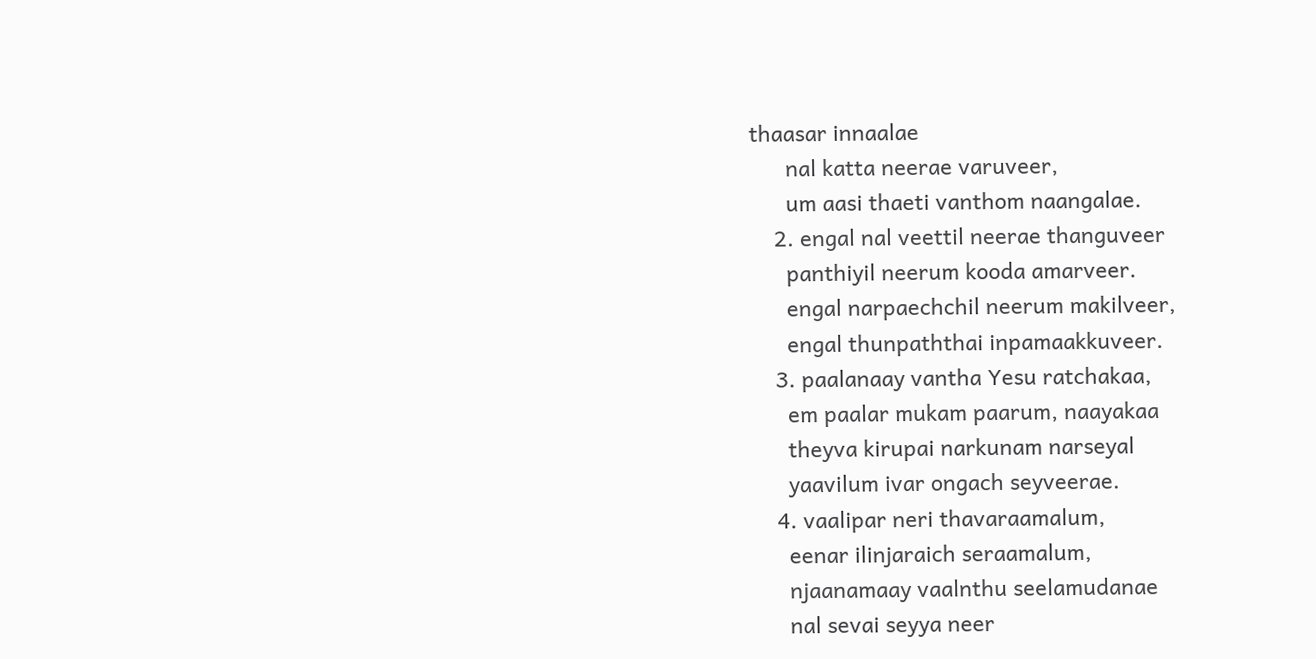thaasar innaalae
      nal katta neerae varuveer,
      um aasi thaeti vanthom naangalae.
    2. engal nal veettil neerae thanguveer
      panthiyil neerum kooda amarveer.
      engal narpaechchil neerum makilveer,
      engal thunpaththai inpamaakkuveer.
    3. paalanaay vantha Yesu ratchakaa,
      em paalar mukam paarum, naayakaa
      theyva kirupai narkunam narseyal
      yaavilum ivar ongach seyveerae.
    4. vaalipar neri thavaraamalum,
      eenar ilinjaraich seraamalum,
      njaanamaay vaalnthu seelamudanae
      nal sevai seyya neer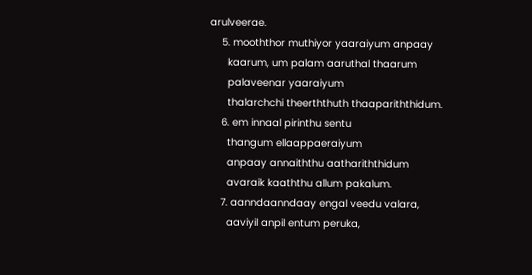arulveerae.
    5. mooththor muthiyor yaaraiyum anpaay
      kaarum, um palam aaruthal thaarum
      palaveenar yaaraiyum
      thalarchchi theerththuth thaapariththidum.
    6. em innaal pirinthu sentu
      thangum ellaappaeraiyum
      anpaay annaiththu aathariththidum
      avaraik kaaththu allum pakalum.
    7. aanndaanndaay engal veedu valara,
      aaviyil anpil entum peruka,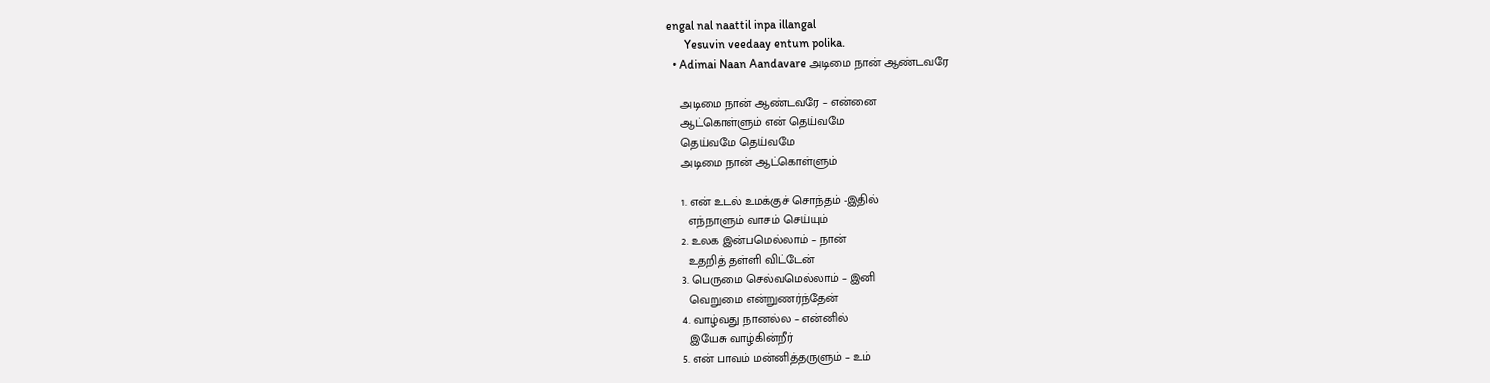engal nal naattil inpa illangal
      Yesuvin veedaay entum polika.
  • Adimai Naan Aandavare அடிமை நான் ஆண்டவரே

    அடிமை நான் ஆண்டவரே – என்னை
    ஆட்கொள்ளும் என் தெய்வமே
    தெய்வமே தெய்வமே
    அடிமை நான் ஆட்கொள்ளும்

    1. என் உடல் உமக்குச் சொந்தம் -இதில்
      எந்நாளும் வாசம் செய்யும்
    2. உலக இன்பமெல்லாம் – நான்
      உதறித் தள்ளி விட்டேன்
    3. பெருமை செல்வமெல்லாம் – இனி
      வெறுமை என்றுணர்ந்தேன்
    4. வாழ்வது நானல்ல – என்னில்
      இயேசு வாழ்கின்றீர்
    5. என் பாவம் மன்னித்தருளும் – உம்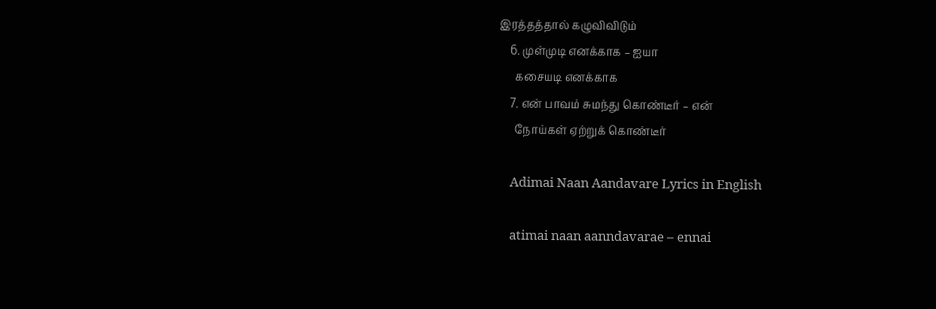இரத்தத்தால் கழுவிவிடும்
    6. முள்முடி எனக்காக – ஐயா
      கசையடி எனக்காக
    7. என் பாவம் சுமந்து கொண்டீர் – என்
      நோய்கள் ஏற்றுக் கொண்டீர்

    Adimai Naan Aandavare Lyrics in English

    atimai naan aanndavarae – ennai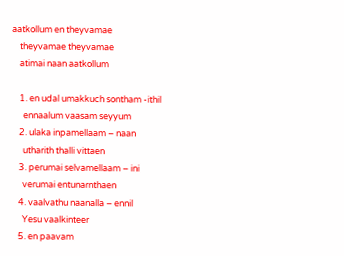aatkollum en theyvamae
    theyvamae theyvamae
    atimai naan aatkollum

    1. en udal umakkuch sontham -ithil
      ennaalum vaasam seyyum
    2. ulaka inpamellaam – naan
      utharith thalli vittaen
    3. perumai selvamellaam – ini
      verumai entunarnthaen
    4. vaalvathu naanalla – ennil
      Yesu vaalkinteer
    5. en paavam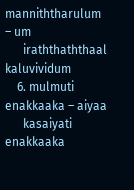manniththarulum – um
      iraththaththaal kaluvividum
    6. mulmuti enakkaaka – aiyaa
      kasaiyati enakkaaka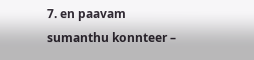7. en paavam sumanthu konnteer –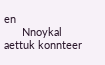en
      Nnoykal aettuk konnteer